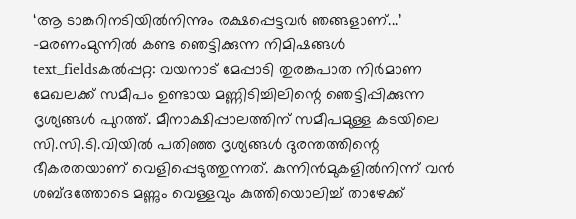‘ആ ടാങ്കറിനടിയിൽനിന്നും രക്ഷപ്പെട്ടവർ ഞങ്ങളാണ്...’ -മരണംമുന്നിൽ കണ്ട ഞെട്ടിക്കുന്ന നിമിഷങ്ങൾ
text_fieldsകൽപ്പറ്റ: വയനാട് മേപ്പാടി തുരങ്കപാത നിർമാണ മേഖലക്ക് സമീപം ഉണ്ടായ മണ്ണിടിച്ചിലിന്റെ ഞെട്ടിപ്പിക്കുന്ന ദൃശ്യങ്ങൾ പുറത്ത്. മീനാക്ഷിപ്പാലത്തിന് സമീപമുള്ള കടയിലെ സി.സി.ടി.വിയിൽ പതിഞ്ഞ ദൃശ്യങ്ങൾ ദുരന്തത്തിന്റെ ഭീകരതയാണ് വെളിപ്പെടുത്തുന്നത്. കുന്നിൻമുകളിൽനിന്ന് വൻ ശബ്ദത്തോടെ മണ്ണും വെള്ളവും കുത്തിയൊലിച്ച് താഴേക്ക്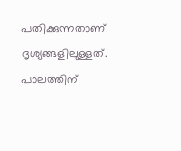പതിക്കുന്നതാണ് ദൃശ്യങ്ങളിലുള്ളത്.
പാലത്തിന്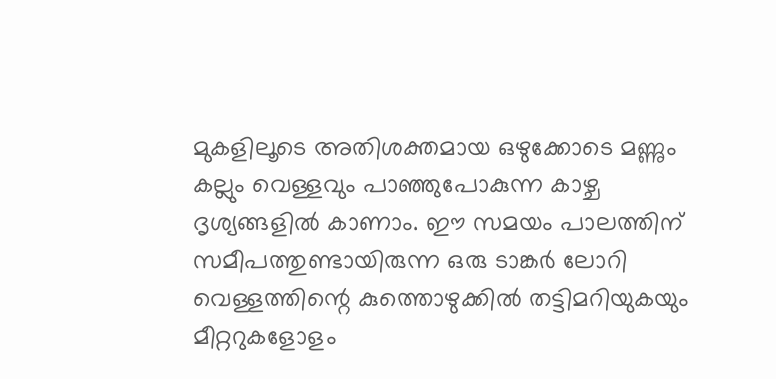മുകളിലൂടെ അതിശക്തമായ ഒഴുക്കോടെ മണ്ണും കല്ലും വെള്ളവും പാഞ്ഞുപോകുന്ന കാഴ്ച ദൃശ്യങ്ങളിൽ കാണാം. ഈ സമയം പാലത്തിന് സമീപത്തുണ്ടായിരുന്ന ഒരു ടാങ്കർ ലോറി വെള്ളത്തിന്റെ കുത്തൊഴുക്കിൽ തട്ടിമറിയുകയും മീറ്ററുകളോളം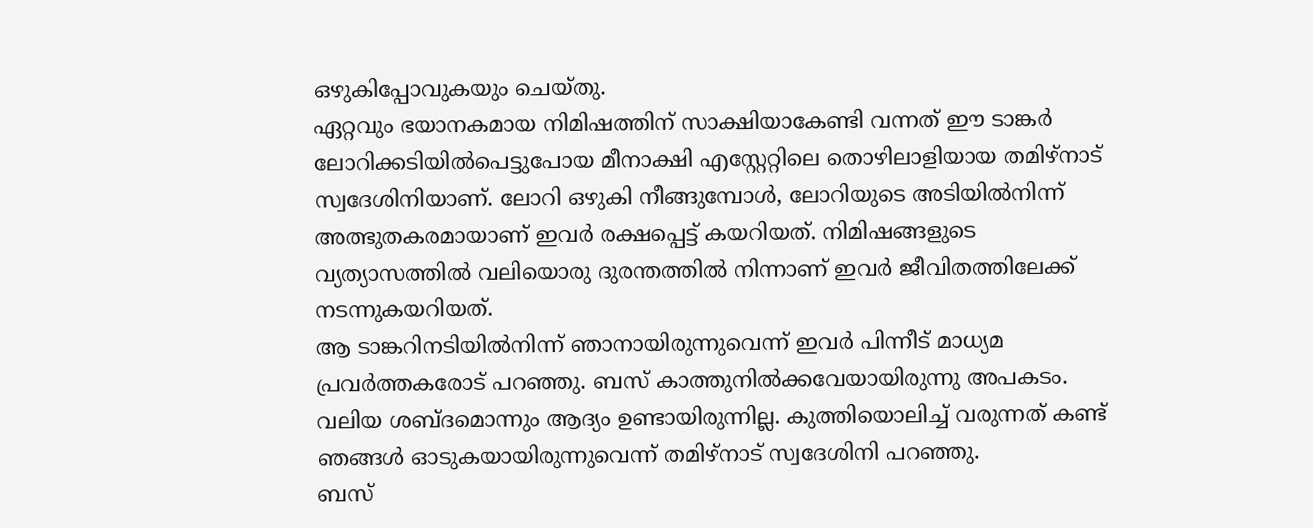ഒഴുകിപ്പോവുകയും ചെയ്തു.
ഏറ്റവും ഭയാനകമായ നിമിഷത്തിന് സാക്ഷിയാകേണ്ടി വന്നത് ഈ ടാങ്കർ ലോറിക്കടിയിൽപെട്ടുപോയ മീനാക്ഷി എസ്റ്റേറ്റിലെ തൊഴിലാളിയായ തമിഴ്നാട് സ്വദേശിനിയാണ്. ലോറി ഒഴുകി നീങ്ങുമ്പോൾ, ലോറിയുടെ അടിയിൽനിന്ന് അത്ഭുതകരമായാണ് ഇവർ രക്ഷപ്പെട്ട് കയറിയത്. നിമിഷങ്ങളുടെ വ്യത്യാസത്തിൽ വലിയൊരു ദുരന്തത്തിൽ നിന്നാണ് ഇവർ ജീവിതത്തിലേക്ക് നടന്നുകയറിയത്.
ആ ടാങ്കറിനടിയിൽനിന്ന് ഞാനായിരുന്നുവെന്ന് ഇവർ പിന്നീട് മാധ്യമ പ്രവർത്തകരോട് പറഞ്ഞു. ബസ് കാത്തുനിൽക്കവേയായിരുന്നു അപകടം. വലിയ ശബ്ദമൊന്നും ആദ്യം ഉണ്ടായിരുന്നില്ല. കുത്തിയൊലിച്ച് വരുന്നത് കണ്ട് ഞങ്ങൾ ഓടുകയായിരുന്നുവെന്ന് തമിഴ്നാട് സ്വദേശിനി പറഞ്ഞു.
ബസ്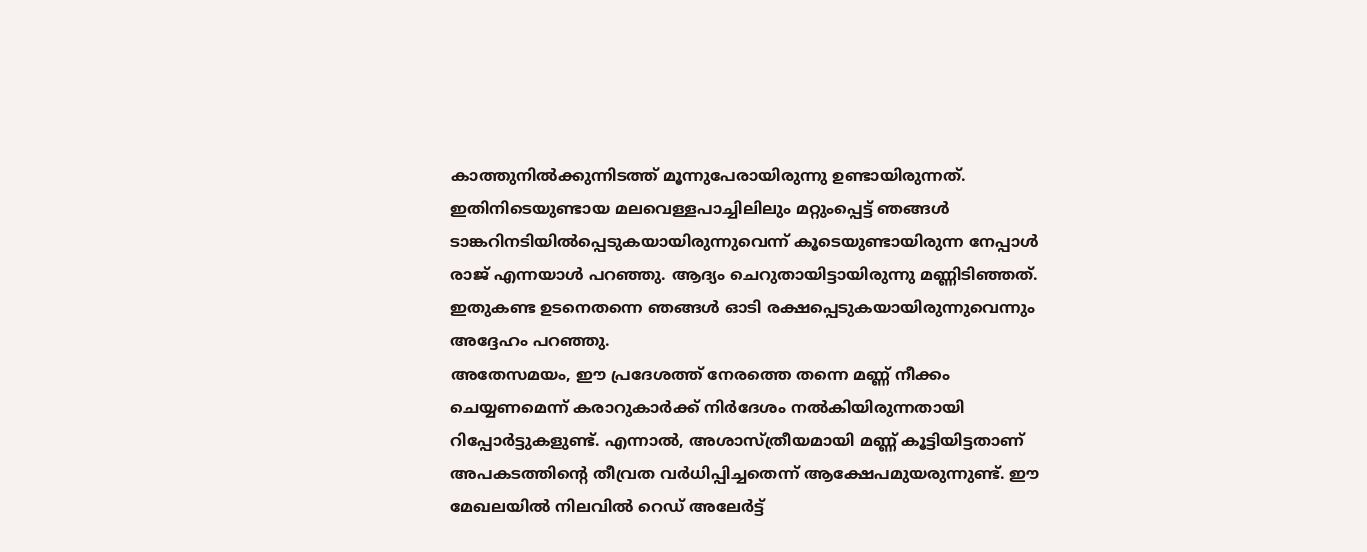കാത്തുനിൽക്കുന്നിടത്ത് മൂന്നുപേരായിരുന്നു ഉണ്ടായിരുന്നത്. ഇതിനിടെയുണ്ടായ മലവെള്ളപാച്ചിലിലും മറ്റുംപ്പെട്ട് ഞങ്ങൾ ടാങ്കറിനടിയിൽപ്പെടുകയായിരുന്നുവെന്ന് കൂടെയുണ്ടായിരുന്ന നേപ്പാൾ രാജ് എന്നയാൾ പറഞ്ഞു. ആദ്യം ചെറുതായിട്ടായിരുന്നു മണ്ണിടിഞ്ഞത്. ഇതുകണ്ട ഉടനെതന്നെ ഞങ്ങൾ ഓടി രക്ഷപ്പെടുകയായിരുന്നുവെന്നും അദ്ദേഹം പറഞ്ഞു.
അതേസമയം, ഈ പ്രദേശത്ത് നേരത്തെ തന്നെ മണ്ണ് നീക്കം ചെയ്യണമെന്ന് കരാറുകാർക്ക് നിർദേശം നൽകിയിരുന്നതായി റിപ്പോർട്ടുകളുണ്ട്. എന്നാൽ, അശാസ്ത്രീയമായി മണ്ണ് കൂട്ടിയിട്ടതാണ് അപകടത്തിന്റെ തീവ്രത വർധിപ്പിച്ചതെന്ന് ആക്ഷേപമുയരുന്നുണ്ട്. ഈ മേഖലയിൽ നിലവിൽ റെഡ് അലേർട്ട്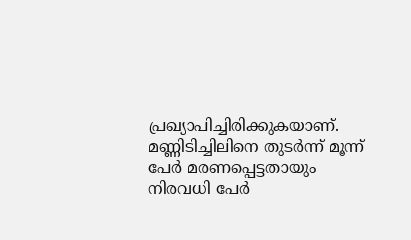പ്രഖ്യാപിച്ചിരിക്കുകയാണ്.
മണ്ണിടിച്ചിലിനെ തുടർന്ന് മൂന്ന് പേർ മരണപ്പെട്ടതായും നിരവധി പേർ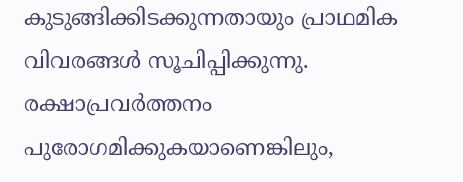കുടുങ്ങിക്കിടക്കുന്നതായും പ്രാഥമിക വിവരങ്ങൾ സൂചിപ്പിക്കുന്നു. രക്ഷാപ്രവർത്തനം പുരോഗമിക്കുകയാണെങ്കിലും,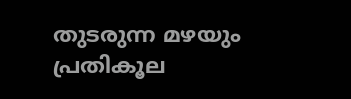തുടരുന്ന മഴയും പ്രതികൂല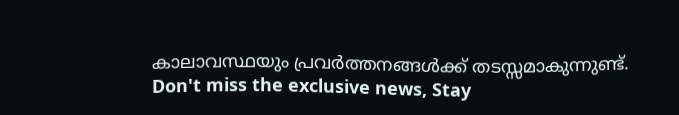കാലാവസ്ഥയും പ്രവർത്തനങ്ങൾക്ക് തടസ്സമാകുന്നുണ്ട്.
Don't miss the exclusive news, Stay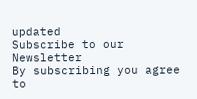updated
Subscribe to our Newsletter
By subscribing you agree to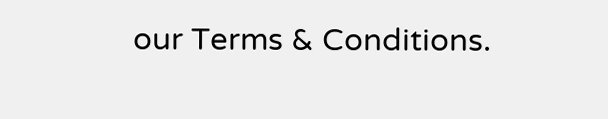our Terms & Conditions.